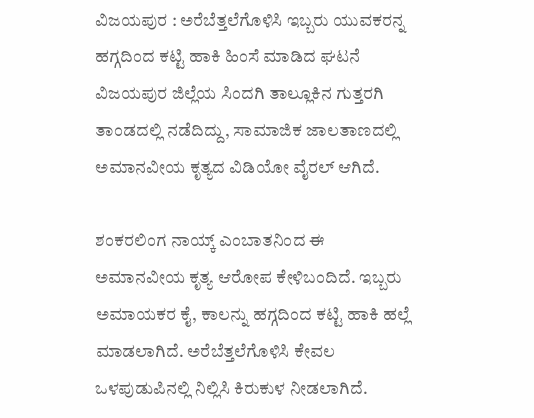ವಿಜಯಪುರ : ಅರೆಬೆತ್ತಲೆಗೊಳಿಸಿ ಇಬ್ಬರು ಯುವಕರನ್ನ ಹಗ್ಗದಿಂದ ಕಟ್ಟಿ ಹಾಕಿ ಹಿಂಸೆ ಮಾಡಿದ ಘಟನೆ ವಿಜಯಪುರ ಜಿಲ್ಲೆಯ ಸಿಂದಗಿ ತಾಲ್ಲೂಕಿನ ಗುತ್ತರಗಿ ತಾಂಡದಲ್ಲಿ ನಡೆದಿದ್ದು, ಸಾಮಾಜಿಕ ಜಾಲತಾಣದಲ್ಲಿ ಅಮಾನವೀಯ ಕೃತ್ಯದ ವಿಡಿಯೋ ವೈರಲ್ ಆಗಿದೆ.

ಶಂಕರಲಿಂಗ ನಾಯ್ಕ್‌ ಎಂಬಾತನಿಂದ ಈ ಅಮಾನವೀಯ ಕೃತ್ಯ ಆರೋಪ ಕೇಳಿಬಂದಿದೆ. ಇಬ್ಬರು ಅಮಾಯಕರ ಕೈ, ಕಾಲನ್ನು ಹಗ್ಗದಿಂದ ಕಟ್ಟಿ ಹಾಕಿ ಹಲ್ಲೆ ಮಾಡಲಾಗಿದೆ. ಅರೆಬೆತ್ತಲೆಗೊಳಿಸಿ ಕೇವಲ ಒಳಪುಡುಪಿನಲ್ಲಿ ನಿಲ್ಲಿಸಿ ಕಿರುಕುಳ ನೀಡಲಾಗಿದೆ.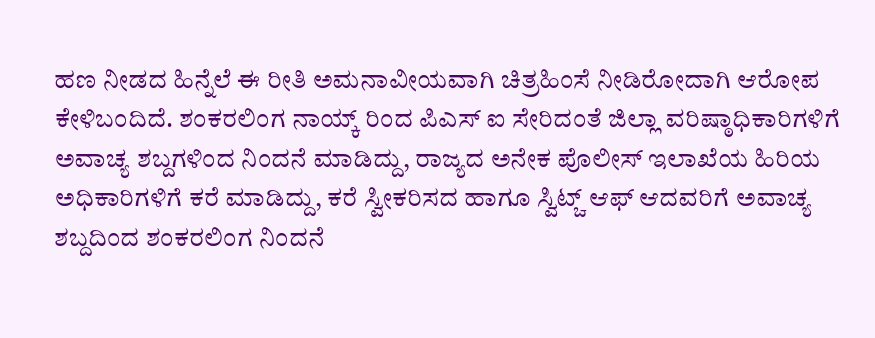ಹಣ ನೀಡದ ಹಿನ್ನೆಲೆ ಈ ರೀತಿ ಅಮನಾವೀಯವಾಗಿ ಚಿತ್ರಹಿಂಸೆ ನೀಡಿರೋದಾಗಿ ಆರೋಪ ಕೇಳಿಬಂದಿದೆ. ಶಂಕರಲಿಂಗ ನಾಯ್ಕ್‌ ರಿಂದ ಪಿಎಸ್ ಐ ಸೇರಿದಂತೆ ಜಿಲ್ಲಾ ವರಿಷ್ಠಾಧಿಕಾರಿಗಳಿಗೆ ಅವಾಚ್ಯ ಶಬ್ದಗಳಿಂದ ನಿಂದನೆ ಮಾಡಿದ್ದು, ರಾಜ್ಯದ ಅನೇಕ ಪೊಲೀಸ್ ಇಲಾಖೆಯ ಹಿರಿಯ ಅಧಿಕಾರಿಗಳಿಗೆ ಕರೆ ಮಾಡಿದ್ದು, ಕರೆ ಸ್ವೀಕರಿಸದ ಹಾಗೂ ಸ್ವಿಟ್ಚ್ ಆಫ್ ಆದವರಿಗೆ ಅವಾಚ್ಯ ಶಬ್ದದಿಂದ ಶಂಕರಲಿಂಗ ನಿಂದನೆ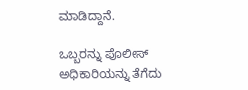ಮಾಡಿದ್ದಾನೆ.

ಒಬ್ಬರನ್ನು ಪೊಲೀಸ್ ಅಧಿಕಾರಿಯನ್ನು ತೆಗೆದು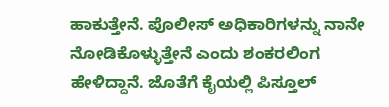ಹಾಕುತ್ತೇನೆ. ಪೊಲೀಸ್ ಅಧಿಕಾರಿಗಳನ್ನು ನಾನೇ ನೋಡಿಕೊಳ್ಳುತ್ತೇನೆ ಎಂದು ಶಂಕರಲಿಂಗ ಹೇಳಿದ್ದಾನೆ. ಜೊತೆಗೆ ಕೈಯಲ್ಲಿ ಪಿಸ್ತೂಲ್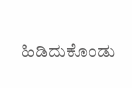ಹಿಡಿದುಕೊಂಡು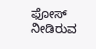ಫೋಸ್ ನೀಡಿರುವ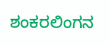ಶಂಕರಲಿಂಗನ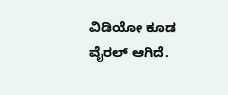ವಿಡಿಯೋ ಕೂಡ ವೈರಲ್ ಆಗಿದೆ.